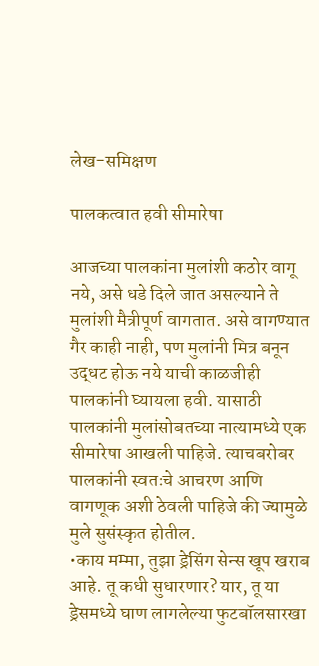लेख-समिक्षण

पालकत्वात हवी सीमारेषा

आजच्या पालकांना मुलांशी कठोर वागू नये, असे धडे दिले जात असल्याने ते मुलांशी मैत्रीपूर्ण वागतात. असे वागण्यात गैर काही नाही, पण मुलांनी मित्र बनून उद्धट होऊ नये याची काळजीही पालकांनी घ्यायला हवी. यासाठी पालकांनी मुलांसोबतच्या नात्यामध्ये एक सीमारेषा आखली पाहिजे. त्याचबरोबर पालकांनी स्वतःचे आचरण आणि वागणूक अशी ठेवली पाहिजे की ज्यामुळे मुले सुसंस्कृत होतील.
•काय मम्मा, तुझा ड्रेसिंग सेन्स खूप खराब आहे. तू कधी सुधारणार? यार, तू या ड्रेसमध्ये घाण लागलेल्या फुटबॉलसारखा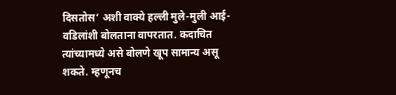दिसतोस’ अशी वाक्ये हल्ली मुले-मुली आई-वडिलांशी बोलताना वापरतात. कदाचित त्यांच्यामध्ये असे बोलणे खूप सामान्य असू शकते. म्हणूनच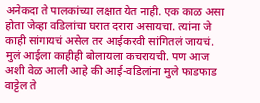अनेकदा ते पालकांच्या लक्षात येत नाही. एक काळ असा होता जेव्हा वडिलांचा घरात दरारा असायचा. त्यांना जे काही सांगायचं असेल तर आईकरवी सांगितलं जायचं. मुलं आईला काहीही बोलायला कचरायची. पण आज अशी वेळ आली आहे की आई-वडिलांना मुले फाडफाड वाट्टेल ते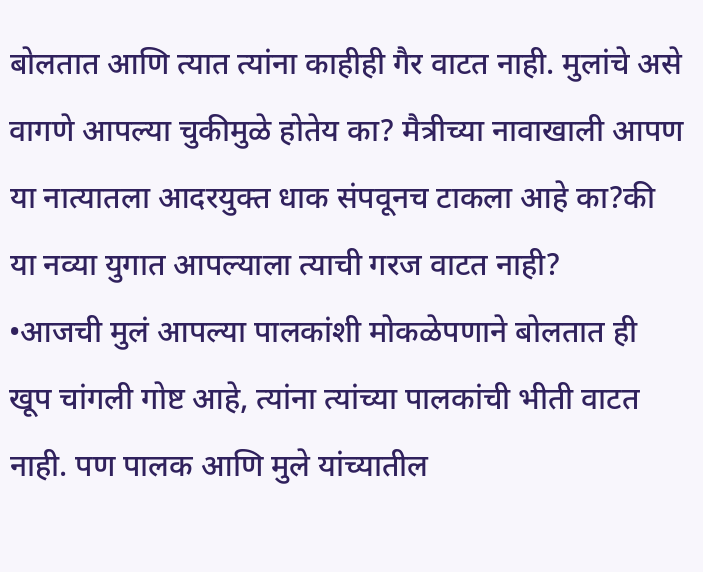बोलतात आणि त्यात त्यांना काहीही गैर वाटत नाही. मुलांचे असे वागणे आपल्या चुकीमुळे होतेय का? मैत्रीच्या नावाखाली आपण या नात्यातला आदरयुक्त धाक संपवूनच टाकला आहे का?की या नव्या युगात आपल्याला त्याची गरज वाटत नाही?
•आजची मुलं आपल्या पालकांशी मोकळेपणाने बोलतात ही खूप चांगली गोष्ट आहे, त्यांना त्यांच्या पालकांची भीती वाटत नाही. पण पालक आणि मुले यांच्यातील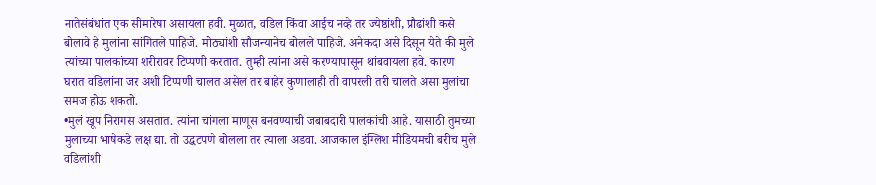नातेसंबंधांत एक सीमारेषा असायला हवी. मुळात, वडिल किंवा आईच नव्हे तर ज्येष्ठांशी, प्रौढांशी कसे बोलावे हे मुलांना सांगितले पाहिजे. मोठ्यांशी सौजन्यानेच बोलले पाहिजे. अनेकदा असे दिसून येते की मुले त्यांच्या पालकांच्या शरीरावर टिप्पणी करतात. तुम्ही त्यांना असे करण्यापासून थांबवायला हवे. कारण घरात वडिलांना जर अशी टिप्पणी चालत असेल तर बाहेर कुणालाही ती वापरली तरी चालते असा मुलांचा समज होऊ शकतो.
•मुलं खूप निरागस असतात. त्यांना चांगला माणूस बनवण्याची जबाबदारी पालकांची आहे. यासाठी तुमच्या मुलाच्या भाषेकडे लक्ष द्या. तो उद्धटपणे बोलला तर त्याला अडवा. आजकाल इंग्लिश मीडियमची बरीच मुले वडिलांशी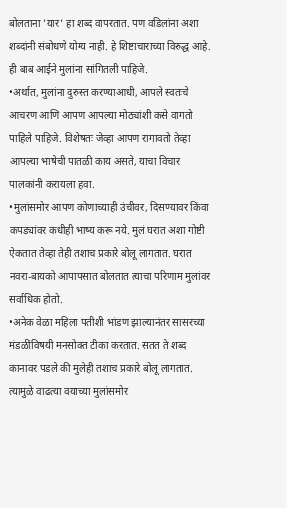बोलताना ’यार’ हा शब्द वापरतात. पण वडिलांना अशा शब्दांनी संबोधणे योग्य नाही. हे शिष्टाचाराच्या विरुद्ध आहे. ही बाब आईने मुलांना सांगितली पाहिजे.
•अर्थात, मुलांना दुरुस्त करण्याआधी, आपले स्वतःचे आचरण आणि आपण आपल्या मोठ्यांशी कसे वागतो पाहिले पाहिजे. विशेषतः जेव्हा आपण रागावतो तेव्हा आपल्या भाषेची पातळी काय असते, याचा विचार पालकांनी करायला हवा.
•मुलांसमोर आपण कोणाच्याही उंचीवर, दिसण्यावर किंवा कपड्यांवर कधीही भाष्य करू नये. मुलं घरात अशा गोष्टी ऐकतात तेव्हा तेही तशाच प्रकारे बोलू लागतात. घरात नवरा-बायको आपापसात बोलतात त्याचा परिणाम मुलांवर सर्वाधिक होतो.
•अनेक वेळा महिला पतीशी भांडण झाल्यानंतर सासरच्या मंडळींविषयी मनसोक्त टीका करतात. सतत ते शब्द कानावर पडले की मुलेही तशाच प्रकारे बोलू लागतात. त्यामुळे वाढत्या वयाच्या मुलांसमोर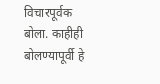विचारपूर्वक बोला. काहीही बोलण्यापूर्वी हे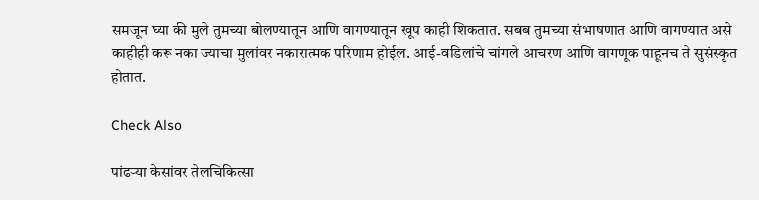समजून घ्या की मुले तुमच्या बोलण्यातून आणि वागण्यातून खूप काही शिकतात. सबब तुमच्या संभाषणात आणि वागण्यात असे काहीही करू नका ज्याचा मुलांवर नकारात्मक परिणाम होईल. आई-वडिलांचे चांगले आचरण आणि वागणूक पाहूनच ते सुसंस्कृत होतात.

Check Also

पांढऱ्या केसांवर तेलचिकित्सा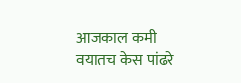आजकाल कमी वयातच केस पांढरे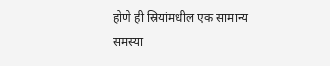होणे ही स्रियांमधील एक सामान्य समस्या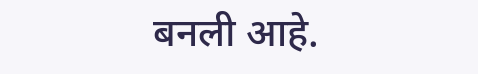बनली आहे.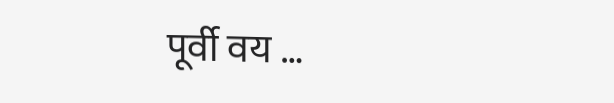पूर्वी वय …